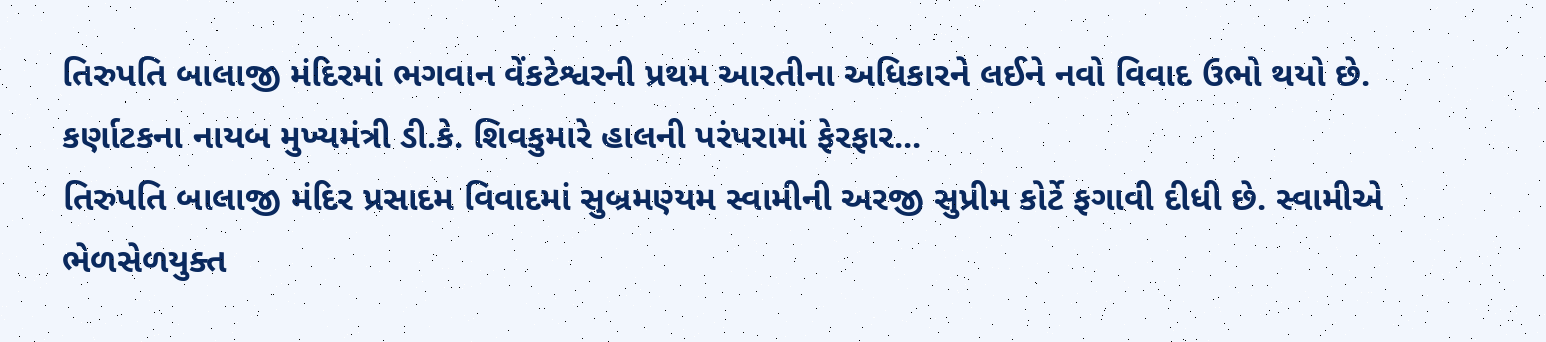તિરુપતિ બાલાજી મંદિરમાં ભગવાન વેંકટેશ્વરની પ્રથમ આરતીના અધિકારને લઈને નવો વિવાદ ઉભો થયો છે. કર્ણાટકના નાયબ મુખ્યમંત્રી ડી.કે. શિવકુમારે હાલની પરંપરામાં ફેરફાર...
તિરુપતિ બાલાજી મંદિર પ્રસાદમ વિવાદમાં સુબ્રમણ્યમ સ્વામીની અરજી સુપ્રીમ કોર્ટે ફગાવી દીધી છે. સ્વામીએ ભેળસેળયુક્ત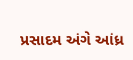પ્રસાદમ અંગે આંધ્ર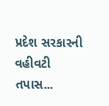પ્રદેશ સરકારની વહીવટી તપાસ...